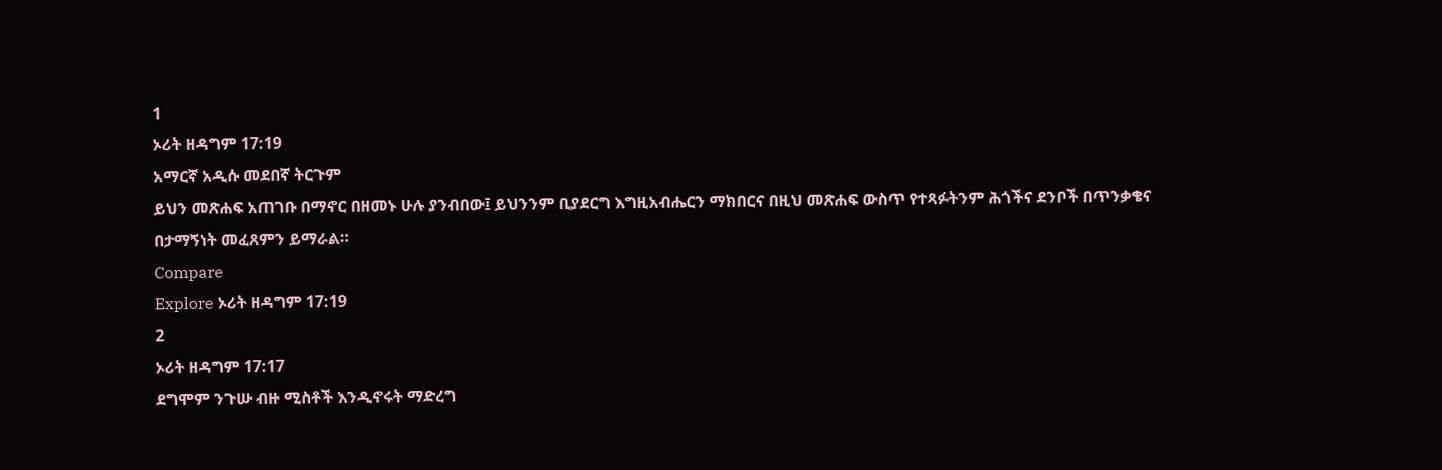1
ኦሪት ዘዳግም 17:19
አማርኛ አዲሱ መደበኛ ትርጉም
ይህን መጽሐፍ አጠገቡ በማኖር በዘመኑ ሁሉ ያንብበው፤ ይህንንም ቢያደርግ እግዚአብሔርን ማክበርና በዚህ መጽሐፍ ውስጥ የተጻፉትንም ሕጎችና ደንቦች በጥንቃቄና በታማኝነት መፈጸምን ይማራል።
Compare
Explore ኦሪት ዘዳግም 17:19
2
ኦሪት ዘዳግም 17:17
ደግሞም ንጉሡ ብዙ ሚስቶች እንዲኖሩት ማድረግ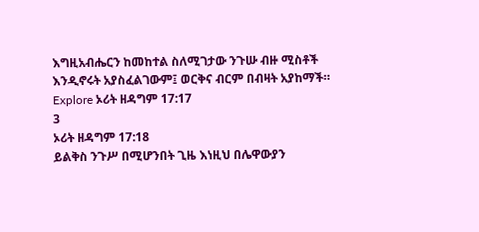እግዚአብሔርን ከመከተል ስለሚገታው ንጉሡ ብዙ ሚስቶች እንዲኖሩት አያስፈልገውም፤ ወርቅና ብርም በብዛት አያከማች።
Explore ኦሪት ዘዳግም 17:17
3
ኦሪት ዘዳግም 17:18
ይልቅስ ንጉሥ በሚሆንበት ጊዜ እነዚህ በሌዋውያን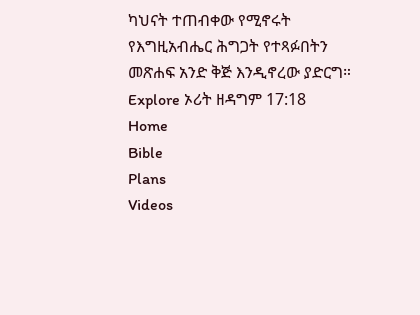ካህናት ተጠብቀው የሚኖሩት የእግዚአብሔር ሕግጋት የተጻፉበትን መጽሐፍ አንድ ቅጅ እንዲኖረው ያድርግ።
Explore ኦሪት ዘዳግም 17:18
Home
Bible
Plans
Videos